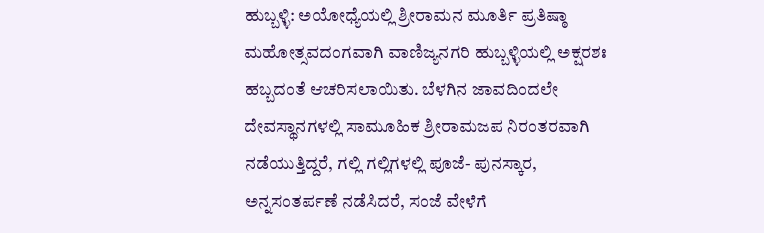ಹುಬ್ಬಳ್ಳಿ: ಅಯೋಧ್ಯೆಯಲ್ಲಿ ಶ್ರೀರಾಮನ ಮೂರ್ತಿ ಪ್ರತಿಷ್ಠಾ ಮಹೋತ್ಸವದಂಗವಾಗಿ ವಾಣಿಜ್ಯನಗರಿ ಹುಬ್ಬಳ್ಳಿಯಲ್ಲಿ ಅಕ್ಷರಶಃ ಹಬ್ಬದಂತೆ ಆಚರಿಸಲಾಯಿತು. ಬೆಳಗಿನ ಜಾವದಿಂದಲೇ ದೇವಸ್ಥಾನಗಳಲ್ಲಿ ಸಾಮೂಹಿಕ ಶ್ರೀರಾಮಜಪ ನಿರಂತರವಾಗಿ ನಡೆಯುತ್ತಿದ್ದರೆ, ಗಲ್ಲಿ ಗಲ್ಲಿಗಳಲ್ಲಿ ಪೂಜೆ- ಪುನಸ್ಕಾರ, ಅನ್ನಸಂತರ್ಪಣೆ ನಡೆಸಿದರೆ, ಸಂಜೆ ವೇಳೆಗೆ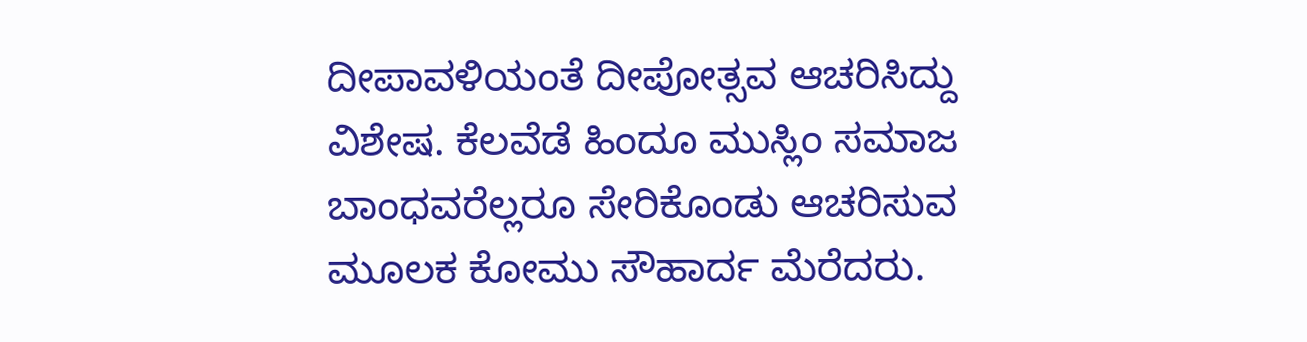ದೀಪಾವಳಿಯಂತೆ ದೀಪೋತ್ಸವ ಆಚರಿಸಿದ್ದು ವಿಶೇಷ. ಕೆಲವೆಡೆ ಹಿಂದೂ ಮುಸ್ಲಿಂ ಸಮಾಜ ಬಾಂಧವರೆಲ್ಲರೂ ಸೇರಿಕೊಂಡು ಆಚರಿಸುವ ಮೂಲಕ ಕೋಮು ಸೌಹಾರ್ದ ಮೆರೆದರು.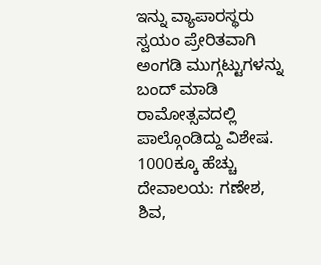ಇನ್ನು ವ್ಯಾಪಾರಸ್ಥರು ಸ್ವಯಂ ಪ್ರೇರಿತವಾಗಿ ಅಂಗಡಿ ಮುಗ್ಗಟ್ಟುಗಳನ್ನು ಬಂದ್ ಮಾಡಿ ರಾಮೋತ್ಸವದಲ್ಲಿ ಪಾಲ್ಗೊಂಡಿದ್ದು ವಿಶೇಷ.
1000ಕ್ಕೂ ಹೆಚ್ಚು ದೇವಾಲಯ: ಗಣೇಶ, ಶಿವ,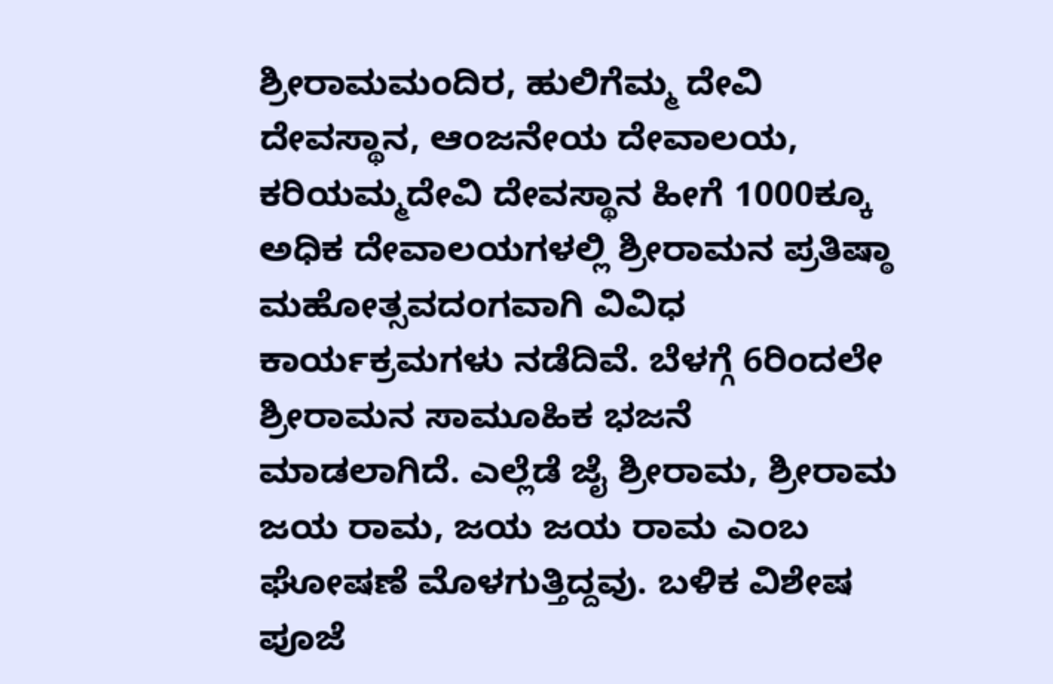ಶ್ರೀರಾಮಮಂದಿರ, ಹುಲಿಗೆಮ್ಮ ದೇವಿ ದೇವಸ್ಥಾನ, ಆಂಜನೇಯ ದೇವಾಲಯ, ಕರಿಯಮ್ಮದೇವಿ ದೇವಸ್ಥಾನ ಹೀಗೆ 1000ಕ್ಕೂ ಅಧಿಕ ದೇವಾಲಯಗಳಲ್ಲಿ ಶ್ರೀರಾಮನ ಪ್ರತಿಷ್ಠಾ ಮಹೋತ್ಸವದಂಗವಾಗಿ ವಿವಿಧ ಕಾರ್ಯಕ್ರಮಗಳು ನಡೆದಿವೆ. ಬೆಳಗ್ಗೆ 6ರಿಂದಲೇ ಶ್ರೀರಾಮನ ಸಾಮೂಹಿಕ ಭಜನೆ ಮಾಡಲಾಗಿದೆ. ಎಲ್ಲೆಡೆ ಜೈ ಶ್ರೀರಾಮ, ಶ್ರೀರಾಮ ಜಯ ರಾಮ, ಜಯ ಜಯ ರಾಮ ಎಂಬ ಘೋಷಣೆ ಮೊಳಗುತ್ತಿದ್ದವು. ಬಳಿಕ ವಿಶೇಷ ಪೂಜೆ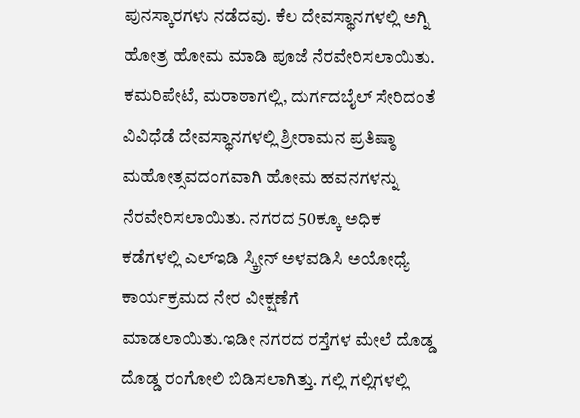ಪುನಸ್ಕಾರಗಳು ನಡೆದವು. ಕೆಲ ದೇವಸ್ಥಾನಗಳಲ್ಲಿ ಅಗ್ನಿ ಹೋತ್ರ ಹೋಮ ಮಾಡಿ ಪೂಜೆ ನೆರವೇರಿಸಲಾಯಿತು.
ಕಮರಿಪೇಟೆ, ಮರಾಠಾಗಲ್ಲಿ, ದುರ್ಗದಬೈಲ್ ಸೇರಿದಂತೆ ವಿವಿಧೆಡೆ ದೇವಸ್ಥಾನಗಳಲ್ಲಿ ಶ್ರೀರಾಮನ ಪ್ರತಿಷ್ಠಾ ಮಹೋತ್ಸವದಂಗವಾಗಿ ಹೋಮ ಹವನಗಳನ್ನು ನೆರವೇರಿಸಲಾಯಿತು. ನಗರದ 50ಕ್ಕೂ ಅಧಿಕ ಕಡೆಗಳಲ್ಲಿ ಎಲ್ಇಡಿ ಸ್ಕ್ರೀನ್ ಅಳವಡಿಸಿ ಅಯೋಧ್ಯೆ ಕಾರ್ಯಕ್ರಮದ ನೇರ ವೀಕ್ಷಣೆಗೆ ಮಾಡಲಾಯಿತು.ಇಡೀ ನಗರದ ರಸ್ತೆಗಳ ಮೇಲೆ ದೊಡ್ಡ ದೊಡ್ಡ ರಂಗೋಲಿ ಬಿಡಿಸಲಾಗಿತ್ತು. ಗಲ್ಲಿ ಗಲ್ಲಿಗಳಲ್ಲಿ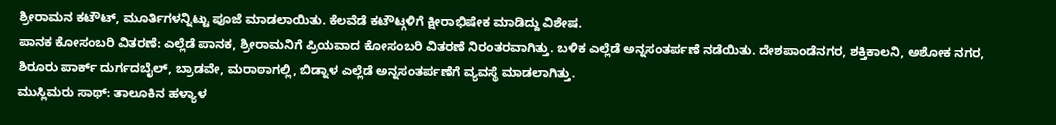ಶ್ರೀರಾಮನ ಕಟೌಟ್, ಮೂರ್ತಿಗಳನ್ನಿಟ್ಟು ಪೂಜೆ ಮಾಡಲಾಯಿತು. ಕೆಲವೆಡೆ ಕಟೌಟ್ಗಳಿಗೆ ಕ್ಷೀರಾಭಿಷೇಕ ಮಾಡಿದ್ದು ವಿಶೇಷ.
ಪಾನಕ ಕೋಸಂಬರಿ ವಿತರಣೆ: ಎಲ್ಲೆಡೆ ಪಾನಕ, ಶ್ರೀರಾಮನಿಗೆ ಪ್ರಿಯವಾದ ಕೋಸಂಬರಿ ವಿತರಣೆ ನಿರಂತರವಾಗಿತ್ತು. ಬಳಿಕ ಎಲ್ಲೆಡೆ ಅನ್ನಸಂತರ್ಪಣೆ ನಡೆಯಿತು. ದೇಶಪಾಂಡೆನಗರ, ಶಕ್ತಿಕಾಲನಿ, ಅಶೋಕ ನಗರ, ಶಿರೂರು ಪಾರ್ಕ್ ದುರ್ಗದಬೈಲ್, ಬ್ರಾಡವೇ, ಮರಾಠಾಗಲ್ಲಿ, ಬಿಡ್ನಾಳ ಎಲ್ಲೆಡೆ ಅನ್ನಸಂತರ್ಪಣೆಗೆ ವ್ಯವಸ್ಥೆ ಮಾಡಲಾಗಿತ್ತು.
ಮುಸ್ಲಿಮರು ಸಾಥ್: ತಾಲೂಕಿನ ಹಳ್ಯಾಳ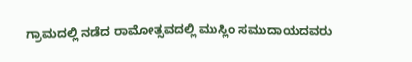ಗ್ರಾಮದಲ್ಲಿ ನಡೆದ ರಾಮೋತ್ಸವದಲ್ಲಿ ಮುಸ್ಲಿಂ ಸಮುದಾಯದವರು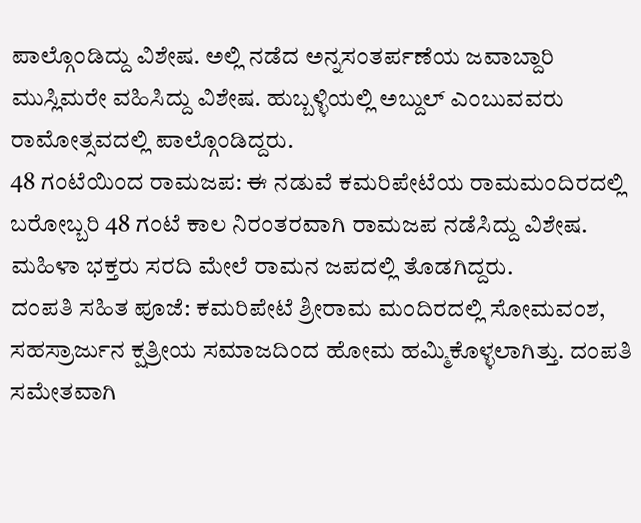ಪಾಲ್ಗೊಂಡಿದ್ದು ವಿಶೇಷ. ಅಲ್ಲಿ ನಡೆದ ಅನ್ನಸಂತರ್ಪಣೆಯ ಜವಾಬ್ದಾರಿ ಮುಸ್ಲಿಮರೇ ವಹಿಸಿದ್ದು ವಿಶೇಷ. ಹುಬ್ಬಳ್ಳಿಯಲ್ಲಿ ಅಬ್ದುಲ್ ಎಂಬುವವರು ರಾಮೋತ್ಸವದಲ್ಲಿ ಪಾಲ್ಗೊಂಡಿದ್ದರು.
48 ಗಂಟೆಯಿಂದ ರಾಮಜಪ: ಈ ನಡುವೆ ಕಮರಿಪೇಟೆಯ ರಾಮಮಂದಿರದಲ್ಲಿ ಬರೋಬ್ಬರಿ 48 ಗಂಟೆ ಕಾಲ ನಿರಂತರವಾಗಿ ರಾಮಜಪ ನಡೆಸಿದ್ದು ವಿಶೇಷ. ಮಹಿಳಾ ಭಕ್ತರು ಸರದಿ ಮೇಲೆ ರಾಮನ ಜಪದಲ್ಲಿ ತೊಡಗಿದ್ದರು.
ದಂಪತಿ ಸಹಿತ ಪೂಜೆ: ಕಮರಿಪೇಟೆ ಶ್ರೀರಾಮ ಮಂದಿರದಲ್ಲಿ ಸೋಮವಂಶ, ಸಹಸ್ರಾರ್ಜುನ ಕ್ಷತ್ರೀಯ ಸಮಾಜದಿಂದ ಹೋಮ ಹಮ್ಮಿಕೊಳ್ಳಲಾಗಿತ್ತು. ದಂಪತಿ ಸಮೇತವಾಗಿ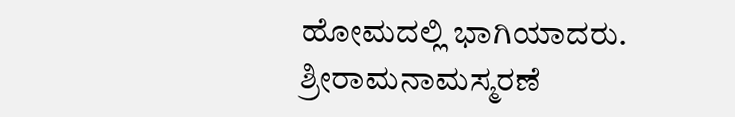ಹೋಮದಲ್ಲಿ ಭಾಗಿಯಾದರು. ಶ್ರೀರಾಮನಾಮಸ್ಮರಣೆ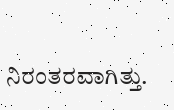ನಿರಂತರವಾಗಿತ್ತು.